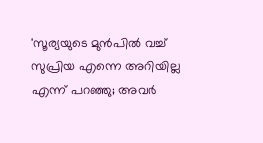'സൂര്യയുടെ മുൻപിൽ വച്ച് സുപ്രിയ എന്നെ അറിയില്ല എന്ന് പറഞ്ഞു; അവർ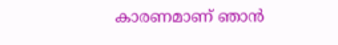കാരണമാണ് ഞാൻ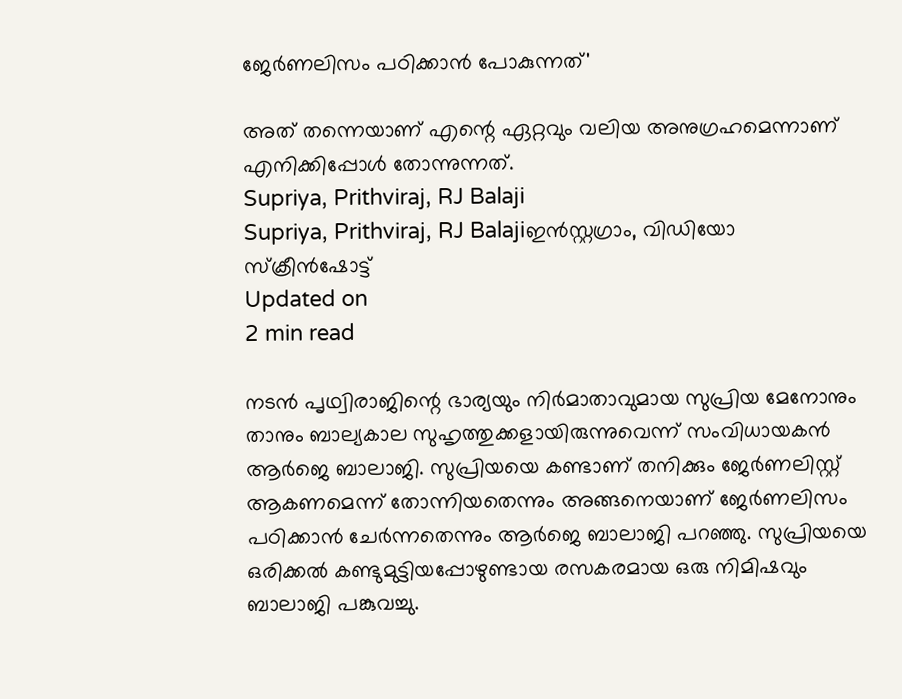ജേർണലിസം പഠിക്കാൻ പോകുന്നത്'

അത് തന്നെയാണ് എന്റെ ഏറ്റവും വലിയ അനുഗ്രഹമെന്നാണ് എനിക്കിപ്പോൾ തോന്നുന്നത്.
Supriya, Prithviraj, RJ Balaji
Supriya, Prithviraj, RJ Balajiഇൻസ്റ്റഗ്രാം, വിഡിയോ സ്ക്രീൻഷോട്ട്
Updated on
2 min read

നടൻ പൃഥ്വിരാജിന്റെ ഭാര്യയും നിർമാതാവുമായ സുപ്രിയ മേനോനും താനും ബാല്യകാല സുഹൃത്തുക്കളായിരുന്നുവെന്ന് സംവിധായകൻ ആർജെ ബാലാജി. സുപ്രിയയെ കണ്ടാണ് തനിക്കും ജേർണലിസ്റ്റ് ആകണമെന്ന് തോന്നിയതെന്നും അങ്ങനെയാണ് ജേർണലിസം പഠിക്കാൻ ചേർന്നതെന്നും ആർജെ ബാലാജി പറഞ്ഞു. സുപ്രിയയെ ഒരിക്കൽ കണ്ടുമുട്ടിയപ്പോഴുണ്ടായ രസകരമായ ഒരു നിമിഷവും ബാലാജി പങ്കുവച്ചു.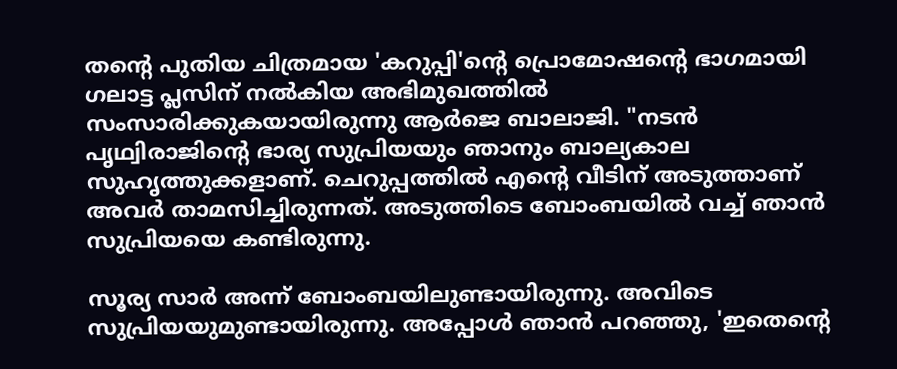തന്റെ പുതിയ ചിത്രമായ 'കറുപ്പി'ന്റെ പ്രൊമോഷന്റെ ഭാഗമായി ഗലാട്ട പ്ലസിന് നൽകിയ അഭിമുഖത്തിൽ സംസാരിക്കുകയായിരുന്നു ആർജെ ബാലാജി. "നടൻ പൃഥ്വിരാജിന്റെ ഭാര്യ സുപ്രിയയും ഞാനും ബാല്യകാല സുഹൃത്തുക്കളാണ്. ചെറുപ്പത്തിൽ എന്റെ വീടിന് അടുത്താണ് അവർ താമസിച്ചിരുന്നത്. അടുത്തി‌ടെ ബോംബയിൽ വച്ച് ഞാൻ സുപ്രിയയെ കണ്ടിരുന്നു.

സൂര്യ സാർ അന്ന് ബോംബയിലുണ്ടായിരുന്നു. അവിടെ സുപ്രിയയുമുണ്ടായിരുന്നു. അപ്പോൾ ഞാൻ പറഞ്ഞു, 'ഇതെന്റെ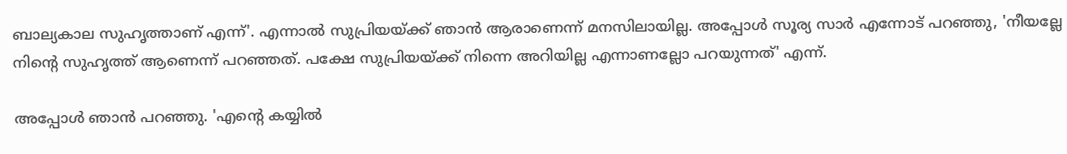ബാല്യകാല സുഹൃത്താണ് എന്ന്'. എന്നാൽ സുപ്രിയയ്ക്ക് ഞാൻ ആരാണെന്ന് മനസിലായില്ല. അപ്പോൾ സൂര്യ സാർ എന്നോട് പറഞ്ഞു, 'നീയല്ലേ നിന്റെ സുഹൃത്ത് ആണെന്ന് പറഞ്ഞത്. പക്ഷേ സുപ്രിയയ്ക്ക് നിന്നെ അറിയില്ല എന്നാണല്ലോ പറയുന്നത്' എന്ന്.

അപ്പോൾ ഞാൻ പറഞ്ഞു. 'എന്റെ കയ്യിൽ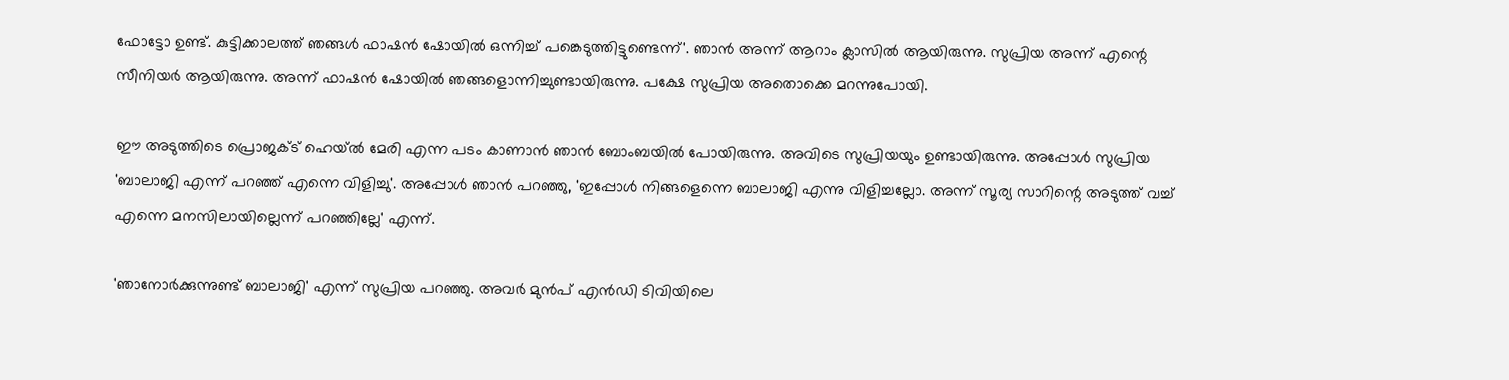ഫോ‌ട്ടോ ഉണ്ട്. കുട്ടിക്കാലത്ത് ഞങ്ങൾ ഫാഷൻ ഷോയിൽ ഒന്നിച്ച് പങ്കെടുത്തിട്ടുണ്ടെന്ന്'. ഞാൻ അന്ന് ആറാം ക്ലാസിൽ ആയിരുന്നു. സുപ്രിയ അന്ന് എന്റെ സീനിയർ ആയിരുന്നു. അന്ന് ഫാഷൻ ഷോയിൽ ഞങ്ങളൊന്നിച്ചുണ്ടായിരുന്നു. പക്ഷേ സുപ്രിയ അതൊക്കെ മറന്നുപോയി.

ഈ അടുത്തിടെ പ്രൊജക്ട് ഹെയ്‌ൽ മേരി എന്ന പടം കാണാൻ ഞാൻ ബോംബയിൽ പോയിരുന്നു. അവിടെ സുപ്രിയയും ഉണ്ടായിരുന്നു. അപ്പോൾ സുപ്രിയ 'ബാലാജി എന്ന് പറഞ്ഞ് എന്നെ വിളിച്ചു'. അപ്പോൾ ഞാൻ പറഞ്ഞു, 'ഇപ്പോൾ നിങ്ങളെന്നെ ബാലാജി എന്നു വിളിച്ചല്ലോ. അന്ന് സൂര്യ സാറിന്റെ അടുത്ത് വച്ച് എന്നെ മനസിലായില്ലെന്ന് പറഞ്ഞില്ലേ' എന്ന്.

'ഞാനോർക്കുന്നുണ്ട് ബാലാജി' എന്ന് സുപ്രിയ പറഞ്ഞു. അവർ മുൻപ് എൻഡി ടിവിയിലെ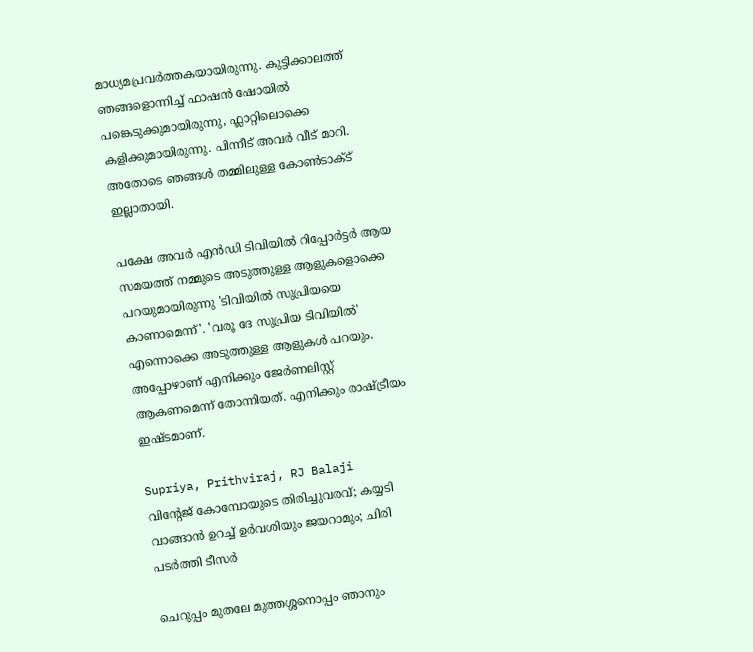മാധ്യമപ്രവർത്തകയായിരുന്നു. കുട്ടിക്കാലത്ത് ഞങ്ങളൊന്നിച്ച് ഫാഷൻ ഷോയിൽ പങ്കെടുക്കുമായിരുന്നു, ഫ്ലാറ്റിലൊക്കെ കളിക്കുമായിരുന്നു. പിന്നീട് അവർ വീട് മാറി. അതോ‌ടെ ഞങ്ങൾ തമ്മിലുള്ള കോൺടാക്ട് ഇല്ലാതായി.

പക്ഷേ അവർ എൻഡി ടിവിയിൽ റിപ്പോർട്ടർ ആയ സമയത്ത് നമ്മുടെ അടുത്തുള്ള ആളുകളൊക്കെ പറയുമായിരുന്നു 'ടിവിയിൽ‍ സുപ്രിയയെ കാണാമെന്ന്'. 'വരൂ ദേ സുപ്രിയ ടിവിയിൽ' എന്നൊക്കെ അടുത്തുള്ള ആളുകൾ പറയും. അപ്പോഴാണ് എനിക്കും ജേർണലിസ്റ്റ് ആകണമെന്ന് തോന്നിയത്. എനിക്കും രാഷ്‌ട്രീയം ഇഷ്ടമാണ്.

Supriya, Prithviraj, RJ Balaji
വിന്റേജ് കോമ്പോയുടെ തിരിച്ചുവരവ്; കയ്യടി വാങ്ങാന്‍ ഉറച്ച് ഉര്‍വശിയും ജയറാമും; ചിരി പടര്‍ത്തി ടീസര്‍

ചെറുപ്പം മുതലേ മുത്തശ്ശനൊപ്പം ഞാനും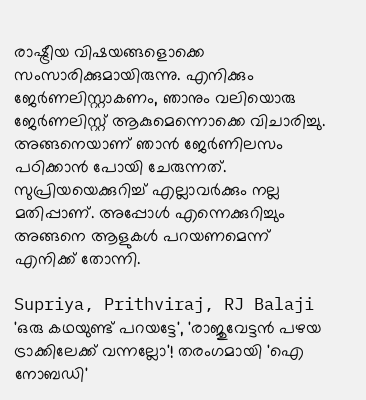രാഷ്ട്രീയ വിഷയങ്ങളൊക്കെ സംസാരിക്കുമായിരുന്നു. എനിക്കും ജേർണലിസ്റ്റാകണം, ഞാനും വലിയൊരു ജേർണലിസ്റ്റ് ആകുമെന്നൊക്കെ വിചാരിച്ചു. അങ്ങനെയാണ് ഞാൻ ജേർണിലസം പഠിക്കാൻ പോയി ചേരുന്നത്. സുപ്രിയയെക്കുറിച്ച് എല്ലാവർക്കും നല്ല മതിപ്പാണ്. അപ്പോൾ എന്നെക്കുറിച്ചും അങ്ങനെ ആളുകൾ പറയണമെന്ന് എനിക്ക് തോന്നി.

Supriya, Prithviraj, RJ Balaji
'ഒരു കഥയുണ്ട് പറയട്ടേ', 'രാജുവേട്ടൻ പഴയ ട്രാക്കിലേക്ക് വന്നല്ലോ'! തരംഗമായി 'ഐ നോബഡി'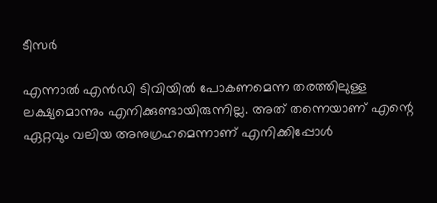ടീസർ

എന്നാൽ എൻഡി ടിവിയിൽ പോകണമെന്ന തരത്തിലുള്ള ലക്ഷ്യമൊന്നും എനിക്കുണ്ടായിരുന്നില്ല. അത് തന്നെയാണ് എന്റെ ഏറ്റവും വലിയ അനുഗ്രഹമെന്നാണ് എനിക്കിപ്പോൾ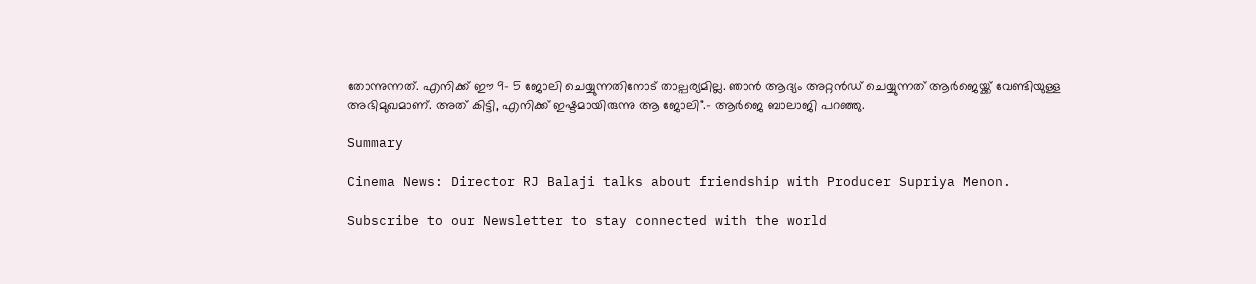തോന്നുന്നത്. എനിക്ക് ഈ 9- 5 ജോലി ചെയ്യുന്നതിനോട് താല്പര്യമില്ല. ഞാൻ ആദ്യം അറ്റൻഡ് ചെയ്യുന്നത് ആർജെയ്ക്ക് വേണ്ടിയുള്ള അഭിമുഖമാണ്. അത് കിട്ടി, എനിക്ക് ഇഷ്ടമായിരുന്നു ആ ജോലി".- ആർജെ ബാലാജി പറഞ്ഞു.

Summary

Cinema News: Director RJ Balaji talks about friendship with Producer Supriya Menon.

Subscribe to our Newsletter to stay connected with the world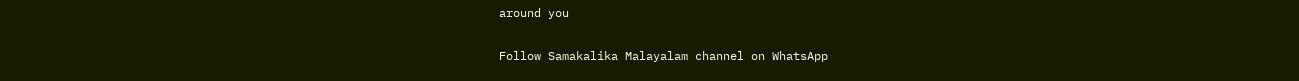around you

Follow Samakalika Malayalam channel on WhatsApp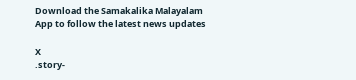Download the Samakalika Malayalam App to follow the latest news updates

X
.story-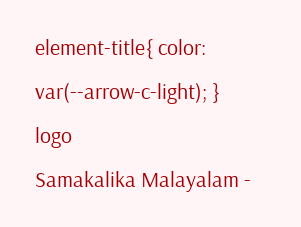element-title{ color: var(--arrow-c-light); }
logo
Samakalika Malayalam -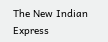The New Indian Express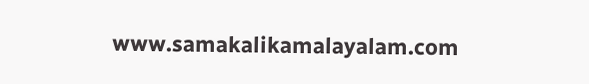www.samakalikamalayalam.com